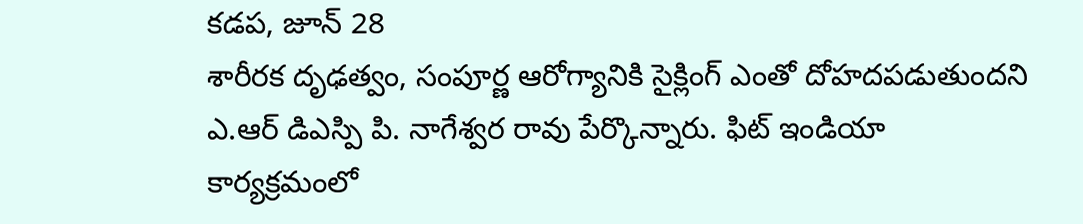కడప, జూన్ 28
శారీరక దృఢత్వం, సంపూర్ణ ఆరోగ్యానికి సైక్లింగ్ ఎంతో దోహదపడుతుందని ఎ.ఆర్ డిఎస్పి పి. నాగేశ్వర రావు పేర్కొన్నారు. ఫిట్ ఇండియా కార్యక్రమంలో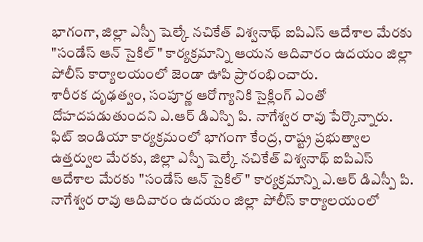భాగంగా, జిల్లా ఎస్పీ షెల్కే నచికేత్ విశ్వనాథ్ ఐపిఎస్ ఆదేశాల మేరకు "సండేస్ ఆన్ సైకిల్" కార్యక్రమాన్ని ఆయన ఆదివారం ఉదయం జిల్లా పోలీస్ కార్యాలయంలో జెండా ఊపి ప్రారంభించారు.
శారీరక దృఢత్వం, సంపూర్ణ ఆరోగ్యానికి సైక్లింగ్ ఎంతో దోహదపడుతుందని ఎ.ఆర్ డిఎస్పి పి. నాగేశ్వర రావు పేర్కొన్నారు. ఫిట్ ఇండియా కార్యక్రమంలో భాగంగా కేంద్ర, రాష్ట్ర ప్రభుత్వాల ఉత్తర్వుల మేరకు, జిల్లా ఎస్పీ షెల్కే నచికేత్ విశ్వనాథ్ ఐపిఎస్ ఆదేశాల మేరకు "సండేస్ ఆన్ సైకిల్" కార్యక్రమాన్ని ఎ.ఆర్ డిఎస్పీ పి. నాగేశ్వర రావు ఆదివారం ఉదయం జిల్లా పోలీస్ కార్యాలయంలో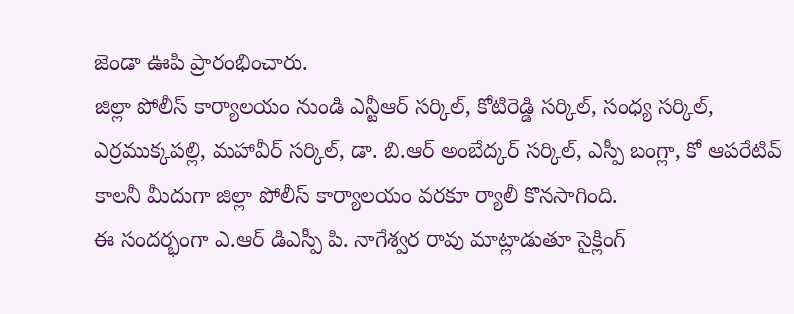జెండా ఊపి ప్రారంభించారు.
జిల్లా పోలీస్ కార్యాలయం నుండి ఎన్టీఆర్ సర్కిల్, కోటిరెడ్డి సర్కిల్, సంధ్య సర్కిల్, ఎర్రముక్కపల్లి, మహావీర్ సర్కిల్, డా. బి.ఆర్ అంబేద్కర్ సర్కిల్, ఎస్పీ బంగ్లా, కో ఆపరేటివ్ కాలనీ మీదుగా జిల్లా పోలీస్ కార్యాలయం వరకూ ర్యాలీ కొనసాగింది.
ఈ సందర్భంగా ఎ.ఆర్ డిఎస్పీ పి. నాగేశ్వర రావు మాట్లాడుతూ సైక్లింగ్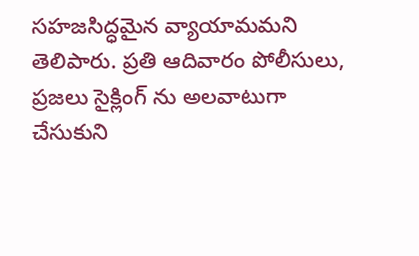సహజసిద్ధమైన వ్యాయామమని తెలిపారు. ప్రతి ఆదివారం పోలీసులు, ప్రజలు సైక్లింగ్ ను అలవాటుగా చేసుకుని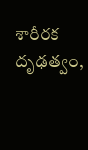శారీరక దృఢత్వం,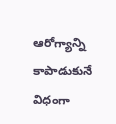ఆరోగ్యాన్ని కాపాడుకునే విధంగా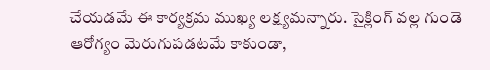చేయడమే ఈ కార్యక్రమ ముఖ్య లక్ష్యమన్నారు. సైక్లింగ్ వల్ల గుండె ఆరోగ్యం మెరుగుపడటమే కాకుండా,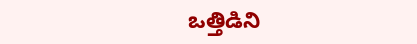ఒత్తిడిని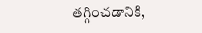తగ్గించడానికి,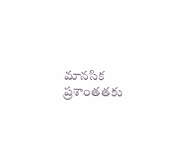మానసిక ప్రశాంతతకు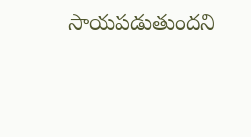సాయపడుతుందని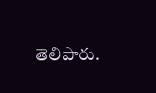తెలిపారు.